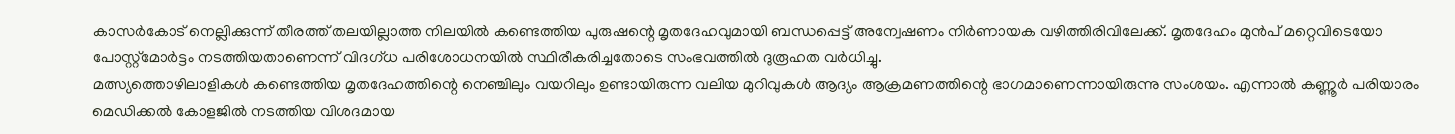കാസർകോട് നെല്ലിക്കുന്ന് തീരത്ത് തലയില്ലാത്ത നിലയിൽ കണ്ടെത്തിയ പുരുഷന്റെ മൃതദേഹവുമായി ബന്ധപ്പെട്ട് അന്വേഷണം നിർണായക വഴിത്തിരിവിലേക്ക്. മൃതദേഹം മുൻപ് മറ്റെവിടെയോ പോസ്റ്റ്‌മോർട്ടം നടത്തിയതാണെന്ന് വിദഗ്ധ പരിശോധനയിൽ സ്ഥിരീകരിച്ചതോടെ സംഭവത്തിൽ ദുരൂഹത വർധിച്ചു.
മത്സ്യത്തൊഴിലാളികൾ കണ്ടെത്തിയ മൃതദേഹത്തിന്റെ നെഞ്ചിലും വയറിലും ഉണ്ടായിരുന്ന വലിയ മുറിവുകൾ ആദ്യം ആക്രമണത്തിന്റെ ഭാഗമാണെന്നായിരുന്നു സംശയം. എന്നാൽ കണ്ണൂർ പരിയാരം മെഡിക്കൽ കോളജിൽ നടത്തിയ വിശദമായ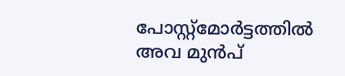പോസ്റ്റ്‌മോർട്ടത്തിൽ അവ മുൻപ്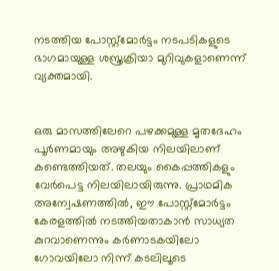നടത്തിയ പോസ്റ്റ്‌മോർട്ടം നടപടികളുടെ ഭാഗമായുള്ള ശസ്ത്രക്രിയാ മുറിവുകളാണെന്ന് വ്യക്തമായി.


ഒരു മാസത്തിലേറെ പഴക്കമുള്ള മൃതദേഹം പൂർണമായും അഴുകിയ നിലയിലാണ് കണ്ടെത്തിയത്. തലയും കൈപ്പത്തികളും വേർപെട്ട നിലയിലായിരുന്നു. പ്രാഥമിക അന്വേഷണത്തിൽ, ഈ പോസ്റ്റ്‌മോർട്ടം കേരളത്തിൽ നടത്തിയതാകാൻ സാധ്യത കുറവാണെന്നും കർണാടകയിലോ ഗോവയിലോ നിന്ന് കടലിലൂടെ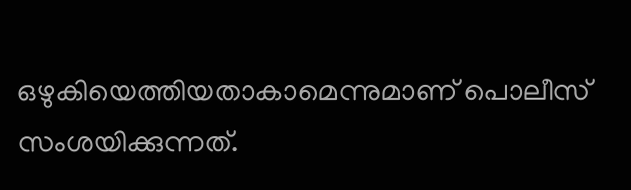ഒഴുകിയെത്തിയതാകാമെന്നുമാണ് പൊലീസ് സംശയിക്കുന്നത്.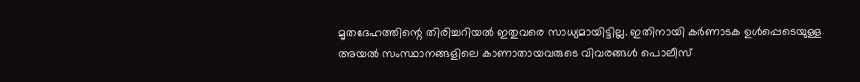മൃതദേഹത്തിന്റെ തിരിച്ചറിയൽ ഇതുവരെ സാധ്യമായിട്ടില്ല. ഇതിനായി കർണാടക ഉൾപ്പെടെയുള്ള അയൽ സംസ്ഥാനങ്ങളിലെ കാണാതായവരുടെ വിവരങ്ങൾ പൊലീസ്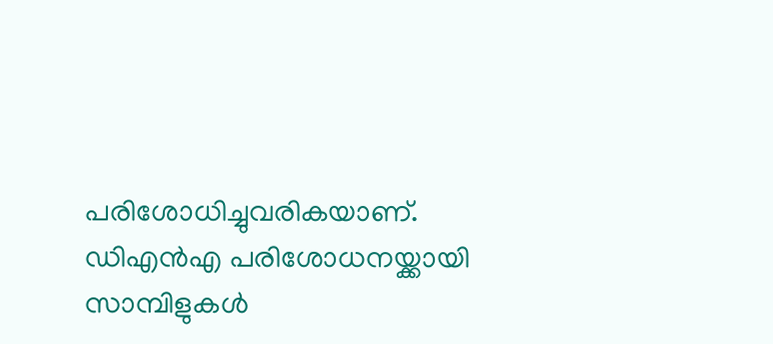പരിശോധിച്ചുവരികയാണ്. ഡിഎൻഎ പരിശോധനയ്ക്കായി സാമ്പിളുകൾ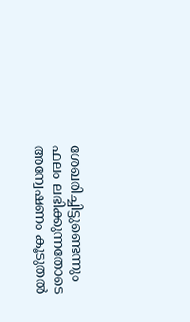ശേഖരിച്ചിട്ടുണ്ടെന്നും ഫലം ലഭിക്കുന്നതോടെ അന്വേഷണം കൂടുതൽ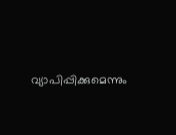വ്യാപിപ്പിക്കുമെന്നും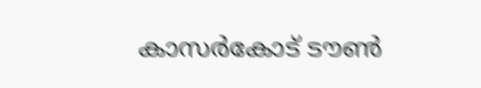കാസർകോട് ടൗൺ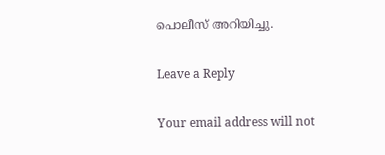പൊലീസ് അറിയിച്ചു.

Leave a Reply

Your email address will not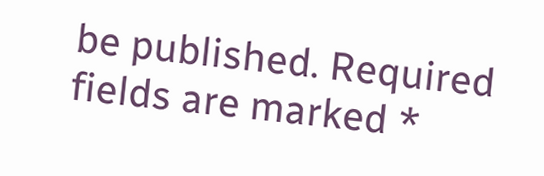be published. Required fields are marked *